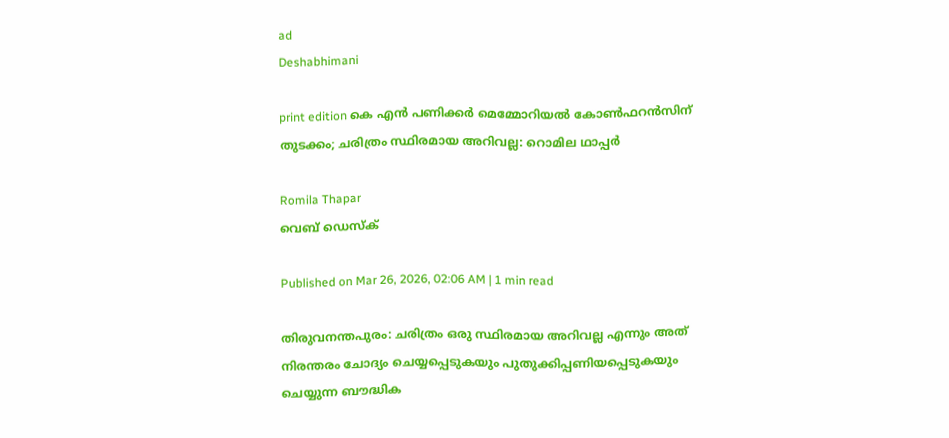ad
Deshabhimani

print edition കെ എൻ പണിക്കർ മെമ്മോറിയൽ കോൺഫറൻസിന്‌ തുടക്കം; ചരിത്രം സ്ഥിരമായ അറിവല്ല: റൊമില ഥാപ്പർ

Romila Thapar
വെബ് ഡെസ്ക്

Published on Mar 26, 2026, 02:06 AM | 1 min read

തിരുവനന്തപുരം: ചരിത്രം ഒരു സ്ഥിരമായ അറിവല്ല എന്നും അത് നിരന്തരം ചോദ്യം ചെയ്യപ്പെടുകയും പുതുക്കിപ്പണിയപ്പെടുകയും ചെയ്യുന്ന ബൗദ്ധിക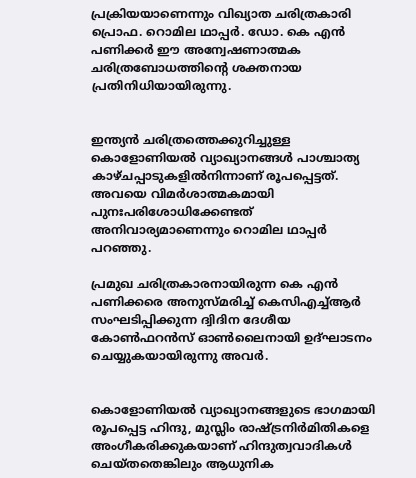പ്രക്രിയയാണെന്നും വിഖ്യാത ചരിത്രകാരി പ്രൊഫ. റൊമില ഥാപ്പർ. ഡോ. കെ എൻ പണിക്കർ ഈ അന്വേഷണാത്മക ചരിത്രബോധത്തിന്റെ ശക്തനായ പ്രതിനിധിയായിരുന്നു.


ഇന്ത്യൻ ചരിത്രത്തെക്കുറിച്ചുള്ള കൊളോണിയൽ വ്യാഖ്യാനങ്ങൾ പാശ്ചാത്യ കാഴ്ചപ്പാടുകളിൽനിന്നാണ് രൂപപ്പെട്ടത്. അവയെ വിമർശാത്മകമായി പുനഃപരിശോധിക്കേണ്ടത് അനിവാര്യമാണെന്നും റൊമില ഥാപ്പർ പറഞ്ഞു.

പ്രമുഖ ചരിത്രകാരനായിരുന്ന കെ എൻ പണിക്കരെ അനുസ്മരിച്ച്‌ കെസിഎച്ച്ആർ സംഘടിപ്പിക്കുന്ന ദ്വിദിന ദേശീയ കോൺഫറൻസ് ഓൺലൈനായി ഉദ്‌ഘാടനം ചെയ്യുകയായിരുന്നു അവർ.


കൊളോണിയൽ വ്യാഖ്യാനങ്ങളുടെ ഭാഗമായി രൂപപ്പെട്ട ഹിന്ദു, മുസ്ലിം രാഷ്‌ട്രനിർമിതികളെ അംഗീകരിക്കുകയാണ് ഹിന്ദുത്വവാദികൾ ചെയ്തതെങ്കിലും ആധുനിക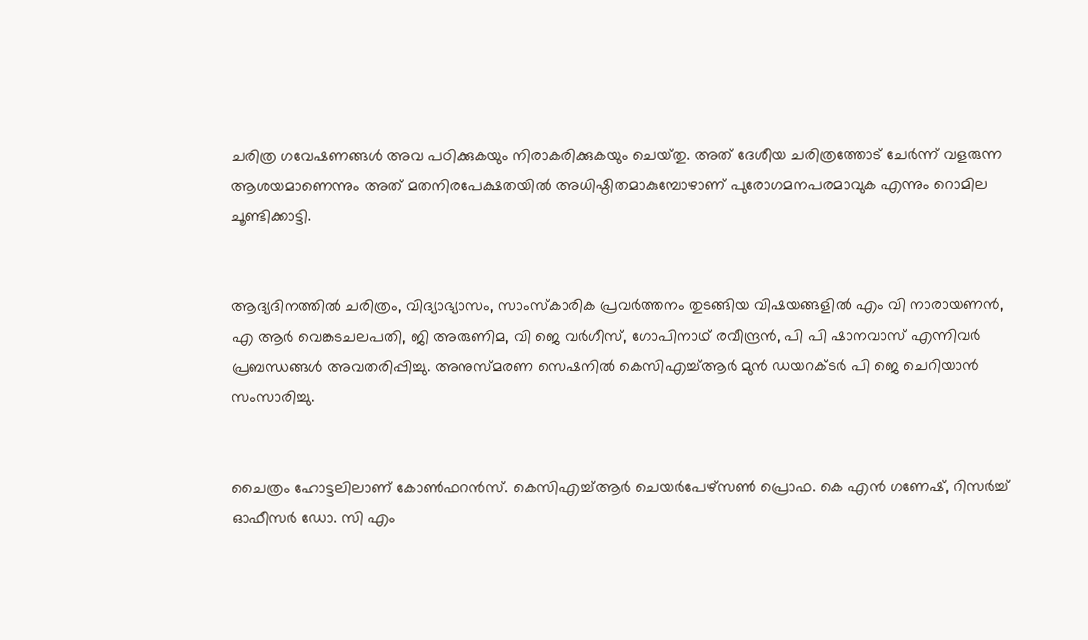ചരിത്ര ഗവേഷണങ്ങൾ അവ പഠിക്കുകയും നിരാകരിക്കുകയും ചെയ്‌തു. അത്‌ ദേശീയ ചരിത്രത്തോട് ചേർന്ന് വളരുന്ന ആശയമാണെന്നും അത് മതനിരപേക്ഷതയിൽ അധിഷ്ഠിതമാകുമ്പോഴാണ് പുരോഗമനപരമാവുക എന്നും റൊമില ചൂണ്ടിക്കാട്ടി.


ആദ്യദിനത്തിൽ ചരിത്രം, വിദ്യാഭ്യാസം, സാംസ്കാരിക പ്രവർത്തനം തുടങ്ങിയ വിഷയങ്ങളിൽ എം വി നാരായണൻ, എ ആർ വെങ്കടചലപതി, ജി അരുണിമ, വി ജെ വർഗീസ്, ഗോപിനാഥ് രവീന്ദ്രൻ, പി പി ഷാനവാസ് എന്നിവർ പ്രബന്ധങ്ങൾ അവതരിപ്പിച്ചു. അനുസ്മരണ സെഷനിൽ കെസിഎച്ച്ആർ മുൻ ഡയറക്ടർ പി ജെ ചെറിയാൻ സംസാരിച്ചു.


ചൈത്രം ഹോട്ടലിലാണ്‌ കോൺഫറൻസ്‌. കെസിഎച്ച്ആർ ചെയർപേഴ്സൺ പ്രൊഫ. കെ എൻ ഗണേഷ്‌, റിസർച്ച് ഓഫീസർ ഡോ. സി എം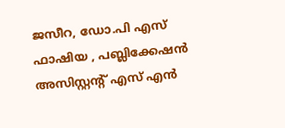ജസീറ, ഡോ.പി എസ്‌ ഫാഷിയ , പബ്ലിക്കേഷൻ അസിസ്റ്റന്റ്‌ എസ്‌ എൻ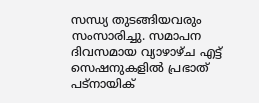സന്ധ്യ തുടങ്ങിയവരും സംസാരിച്ചു. സമാപന ദിവസമായ വ്യാഴാഴ്‌ച എട്ട്‌ സെഷനുകളിൽ പ്രഭാത്‌ പട്‌നായിക്‌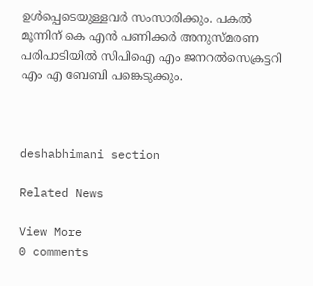ഉൾപ്പെടെയുള്ളവർ സംസാരിക്കും. പകൽ മൂന്നിന്‌ കെ എൻ പണിക്കർ അനുസ്‌മരണ പരിപാടിയിൽ സിപിഐ എം ജനറൽസെക്രട്ടറി എം എ ബേബി പങ്കെടുക്കും.



deshabhimani section

Related News

View More
0 comments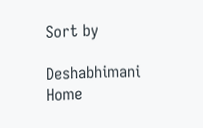Sort by

Deshabhimani
Home